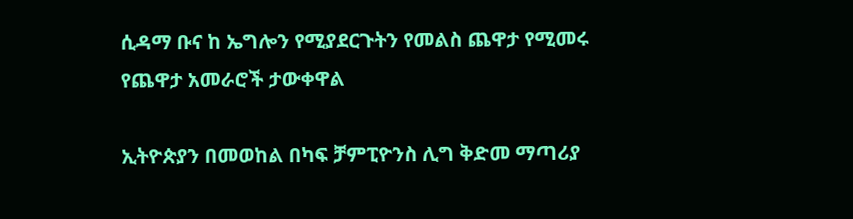ሲዳማ ቡና ከ ኤግሎን የሚያደርጉትን የመልስ ጨዋታ የሚመሩ የጨዋታ አመራሮች ታውቀዋል

ኢትዮጵያን በመወከል በካፍ ቻምፒዮንስ ሊግ ቅድመ ማጣሪያ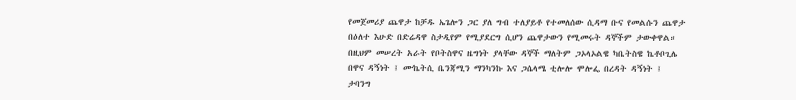የመጀመሪያ ጨዋታ ከቻዱ ኤጌሎን ጋር ያለ ግብ ተለያይቶ የተመለሰው ሲዳማ ቡና የመልሱን ጨዋታ በዕለተ እሁድ በድሬዳዋ ስታዲየም የሚያደርግ ሲሆን ጨዋታውን የሚመሩት ዳኞችም ታውቀዋል።
በዚህም መሠረት አራት የቦትስዋና ዜግነት ያላቸው ዳኞች ማለትም ጋኦላኦልዌ ካቤትስዌ ኬቶቦጊሌ በዋና ዳኝነት ፤ ሙኬትሲ ቤንጃሚን ማንካንኩ እና ጋሴላሜ ቲሎሎ ሞሎፌ በረዳት ዳኝነት ፤ ታባንግ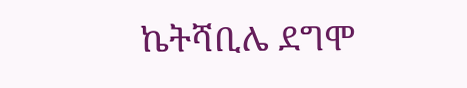ኬትሻቢሌ ደግሞ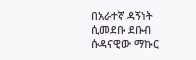በአራተኛ ዳኝነት ሲመደቡ ደቡብ ሱዳናዊው ማኩር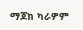ማጆክ ካራዎም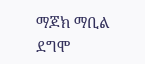ማጆክ ማቢል ደግሞ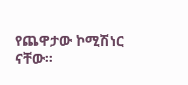የጨዋታው ኮሚሽነር ናቸው።